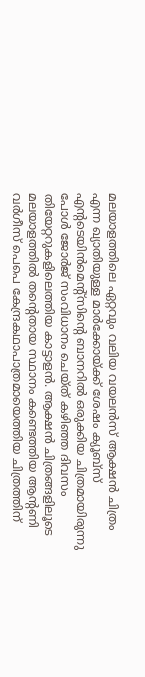മലയാളത്തിലെ ഏറ്റവും വലിയ വയലന്‍സ് ആക്ഷന്‍ ചിത്രം എന്ന ഖ്യാതിയുള്ള മാര്‍ക്കോയ്ക്ക് ശേഷം ക്യൂബ്‌സ് എന്റടെയിന്‍മെന്റ്‌സിന്റെ ബാനറില്‍ ഒരുക്കിയ ചിത്രമായിരുന്നു പോള്‍ ജോര്‍ജ് സംവിധാനം ചെയ്ത് കഴിഞ്ഞ ദിവസം തിയേറ്ററുകളിലെത്തിയ കാട്ടാളന്‍. ആക്ഷന്‍ ചിത്രങ്ങളിലൂടെ മലയാളത്തില്‍ തന്റെതായ സ്ഥാനം കണ്ടെത്തിയ ആന്റണി വര്‍ഗീസ് പെപെ കേന്ദ്രകഥാപാത്രമായെത്തിയ ചിത്രത്തിന്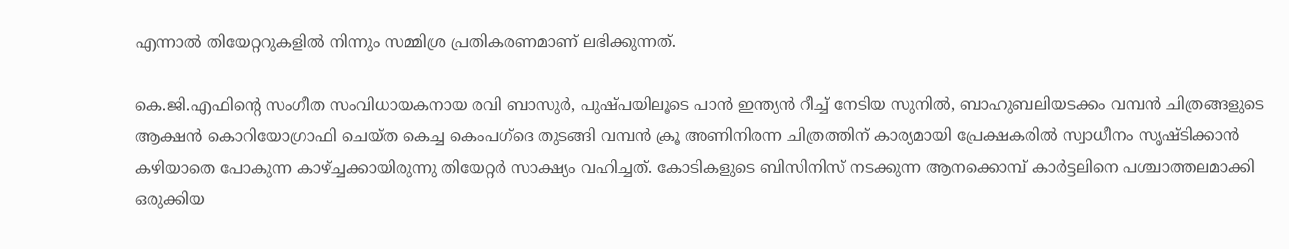എന്നാല്‍ തിയേറ്ററുകളില്‍ നിന്നും സമ്മിശ്ര പ്രതികരണമാണ് ലഭിക്കുന്നത്.

കെ.ജി.എഫിന്റെ സംഗീത സംവിധായകനായ രവി ബാസുര്‍, പുഷ്പയിലൂടെ പാന്‍ ഇന്ത്യന്‍ റീച്ച് നേടിയ സുനില്‍, ബാഹുബലിയടക്കം വമ്പന്‍ ചിത്രങ്ങളുടെ ആക്ഷന്‍ കൊറിയോഗ്രാഫി ചെയ്ത കെച്ച കെംപഗ്‌ദെ തുടങ്ങി വമ്പന്‍ ക്രൂ അണിനിരന്ന ചിത്രത്തിന് കാര്യമായി പ്രേക്ഷകരില്‍ സ്വാധീനം സൃഷ്ടിക്കാന്‍ കഴിയാതെ പോകുന്ന കാഴ്ച്ചക്കായിരുന്നു തിയേറ്റര്‍ സാക്ഷ്യം വഹിച്ചത്. കോടികളുടെ ബിസിനിസ് നടക്കുന്ന ആനക്കൊമ്പ് കാര്‍ട്ടലിനെ പശ്ചാത്തലമാക്കി ഒരുക്കിയ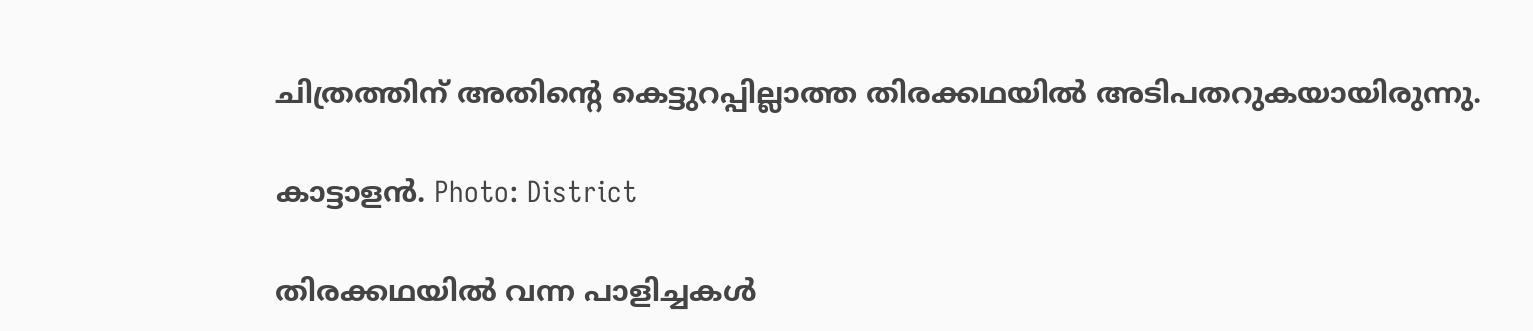ചിത്രത്തിന് അതിന്റെ കെട്ടുറപ്പില്ലാത്ത തിരക്കഥയില്‍ അടിപതറുകയായിരുന്നു.

കാട്ടാളന്‍. Photo: District

തിരക്കഥയില്‍ വന്ന പാളിച്ചകള്‍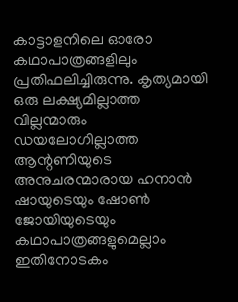കാട്ടാളനിലെ ഓരോ കഥാപാത്രങ്ങളിലും പ്രതിഫലിച്ചിരുന്നു. കൃത്യമായി ഒരു ലക്ഷ്യമില്ലാത്ത വില്ലന്മാരും ഡയലോഗില്ലാത്ത ആന്റണിയുടെ അനുചരന്മാരായ ഹനാന്‍ ഷായുടെയും ഷോണ്‍ ജോയിയുടെയും കഥാപാത്രങ്ങളുമെല്ലാം ഇതിനോടകം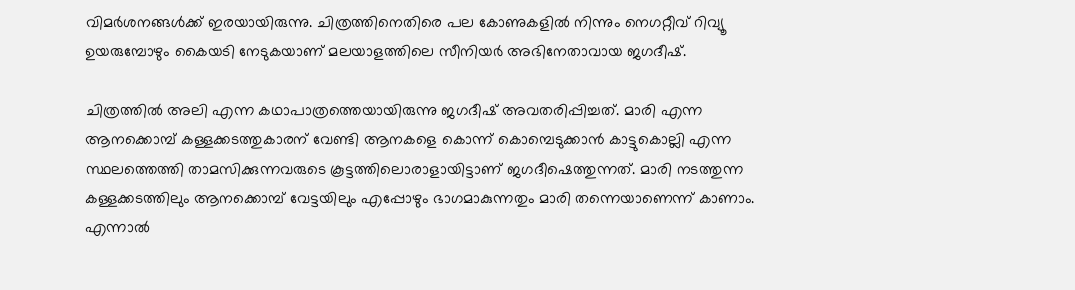വിമര്‍ശനങ്ങള്‍ക്ക് ഇരയായിരുന്നു. ചിത്രത്തിനെതിരെ പല കോണുകളില്‍ നിന്നും നെഗറ്റീവ് റിവ്യൂ ഉയരുമ്പോഴും കൈയടി നേടുകയാണ് മലയാളത്തിലെ സീനിയര്‍ അഭിനേതാവായ ജഗദീഷ്.

ചിത്രത്തില്‍ അലി എന്ന കഥാപാത്രത്തെയായിരുന്നു ജഗദീഷ് അവതരിപ്പിച്ചത്. മാരി എന്ന ആനക്കൊമ്പ് കള്ളക്കടത്തുകാരന് വേണ്ടി ആനകളെ കൊന്ന് കൊമ്പെടുക്കാന്‍ കാട്ടുകൊല്ലി എന്ന സ്ഥലത്തെത്തി താമസിക്കുന്നവരുടെ കൂട്ടത്തിലൊരാളായിട്ടാണ് ജഗദീഷെത്തുന്നത്. മാരി നടത്തുന്ന കള്ളക്കടത്തിലും ആനക്കൊമ്പ് വേട്ടയിലും എപ്പോഴും ഭാഗമാകുന്നതും മാരി തന്നെയാണെന്ന് കാണാം. എന്നാല്‍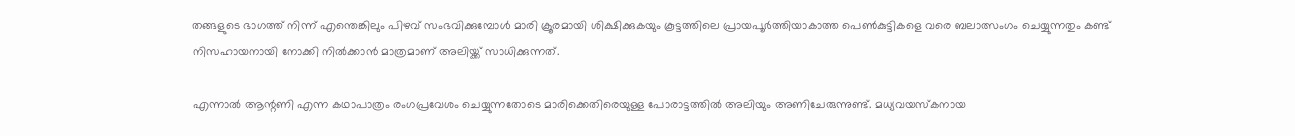തങ്ങളുടെ ഭാഗത്ത് നിന്ന് എന്തെങ്കിലും പിഴവ് സംഭവിക്കുമ്പോള്‍ മാരി ക്രൂരമായി ശിക്ഷിക്കുകയും കൂട്ടത്തിലെ പ്രായപൂര്‍ത്തിയാകാത്ത പെണ്‍കുട്ടികളെ വരെ ബലാത്സംഗം ചെയ്യുന്നതും കണ്ട് നിസഹായനായി നോക്കി നില്‍ക്കാന്‍ മാത്രമാണ് അലിയ്ക്ക് സാധിക്കുന്നത്.

എന്നാല്‍ ആന്റണി എന്ന കഥാപാത്രം രംഗപ്രവേശം ചെയ്യുന്നതോടെ മാരിക്കെതിരെയുള്ള പോരാട്ടത്തില്‍ അലിയും അണിചേരുന്നുണ്ട്. മധ്യവയസ്‌കനായ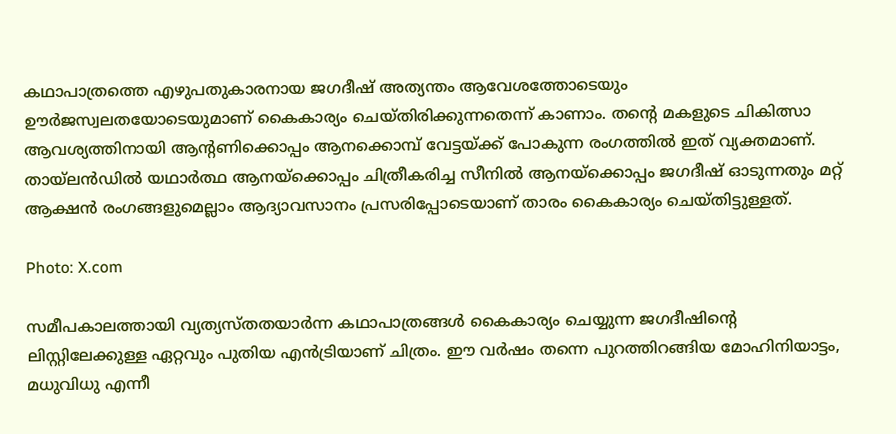കഥാപാത്രത്തെ എഴുപതുകാരനായ ജഗദീഷ് അത്യന്തം ആവേശത്തോടെയും ഊര്‍ജസ്വലതയോടെയുമാണ് കൈകാര്യം ചെയ്തിരിക്കുന്നതെന്ന് കാണാം. തന്റെ മകളുടെ ചികിത്സാ ആവശ്യത്തിനായി ആന്റണിക്കൊപ്പം ആനക്കൊമ്പ് വേട്ടയ്ക്ക് പോകുന്ന രംഗത്തില്‍ ഇത് വ്യക്തമാണ്. തായ്‌ലന്‍ഡില്‍ യഥാര്‍ത്ഥ ആനയ്‌ക്കൊപ്പം ചിത്രീകരിച്ച സീനില്‍ ആനയ്‌ക്കൊപ്പം ജഗദീഷ് ഓടുന്നതും മറ്റ് ആക്ഷന്‍ രംഗങ്ങളുമെല്ലാം ആദ്യാവസാനം പ്രസരിപ്പോടെയാണ് താരം കൈകാര്യം ചെയ്തിട്ടുള്ളത്.

Photo: X.com

സമീപകാലത്തായി വ്യത്യസ്തതയാര്‍ന്ന കഥാപാത്രങ്ങള്‍ കൈകാര്യം ചെയ്യുന്ന ജഗദീഷിന്റെ ലിസ്റ്റിലേക്കുള്ള ഏറ്റവും പുതിയ എന്‍ട്രിയാണ് ചിത്രം. ഈ വര്‍ഷം തന്നെ പുറത്തിറങ്ങിയ മോഹിനിയാട്ടം, മധുവിധു എന്നീ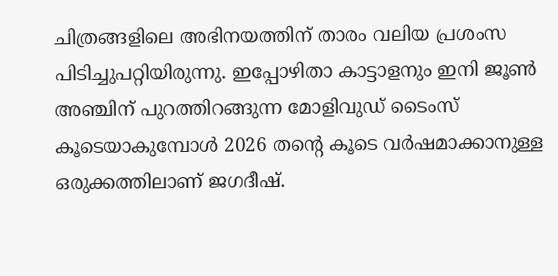ചിത്രങ്ങളിലെ അഭിനയത്തിന് താരം വലിയ പ്രശംസ പിടിച്ചുപറ്റിയിരുന്നു. ഇപ്പോഴിതാ കാട്ടാളനും ഇനി ജൂണ്‍ അഞ്ചിന് പുറത്തിറങ്ങുന്ന മോളിവുഡ് ടൈംസ് കൂടെയാകുമ്പോള്‍ 2026 തന്റെ കൂടെ വര്‍ഷമാക്കാനുള്ള ഒരുക്കത്തിലാണ് ജഗദീഷ്.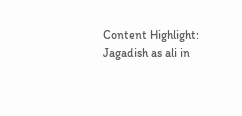Content Highlight: Jagadish as ali in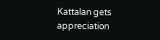Kattalan gets appreciation